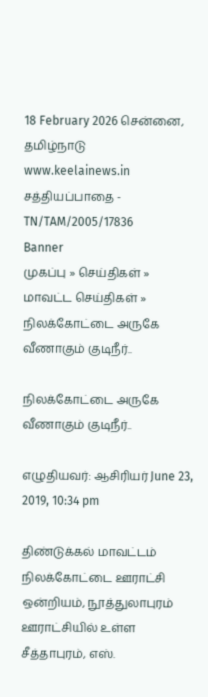18 February 2026 சென்னை, தமிழ்நாடு
www.keelainews.in
சத்தியப்பாதை - TN/TAM/2005/17836
Banner
முகப்பு » செய்திகள் » மாவட்ட செய்திகள் » நிலக்கோட்டை அருகே வீணாகும் குடிநீர்..

நிலக்கோட்டை அருகே வீணாகும் குடிநீர்..

எழுதியவர்: ஆசிரியர் June 23, 2019, 10:34 pm

திண்டுக்கல் மாவட்டம் நிலக்கோட்டை ஊராட்சி ஒன்றியம், நூத்துலாபுரம் ஊராட்சியில் உள்ள சீத்தாபுரம், எஸ்.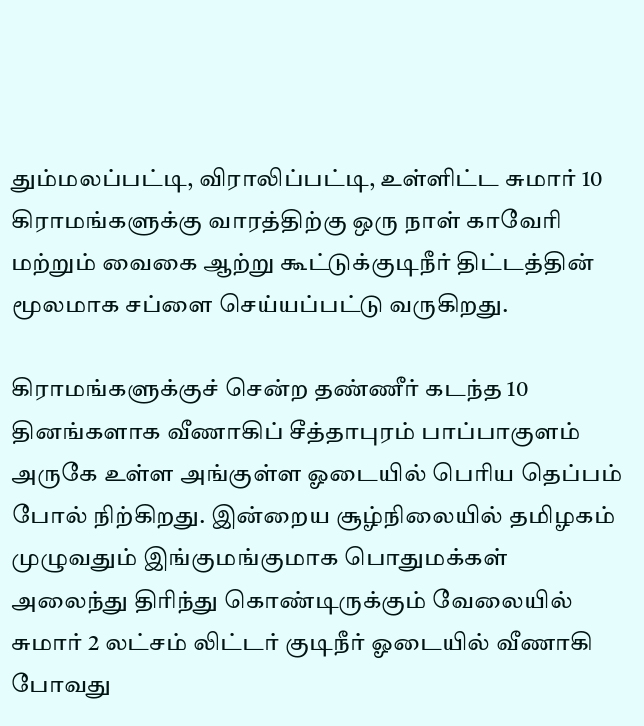தும்மலப்பட்டி, விராலிப்பட்டி, உள்ளிட்ட சுமார் 10 கிராமங்களுக்கு வாரத்திற்கு ஒரு நாள் காவேரி மற்றும் வைகை ஆற்று கூட்டுக்குடிநீர் திட்டத்தின் மூலமாக சப்ளை செய்யப்பட்டு வருகிறது.

கிராமங்களுக்குச் சென்ற தண்ணீர் கடந்த 10 தினங்களாக வீணாகிப் சீத்தாபுரம் பாப்பாகுளம் அருகே உள்ள அங்குள்ள ஓடையில் பெரிய தெப்பம் போல் நிற்கிறது. இன்றைய சூழ்நிலையில் தமிழகம் முழுவதும் இங்குமங்குமாக பொதுமக்கள் அலைந்து திரிந்து கொண்டிருக்கும் வேலையில் சுமார் 2 லட்சம் லிட்டர் குடிநீர் ஓடையில் வீணாகி போவது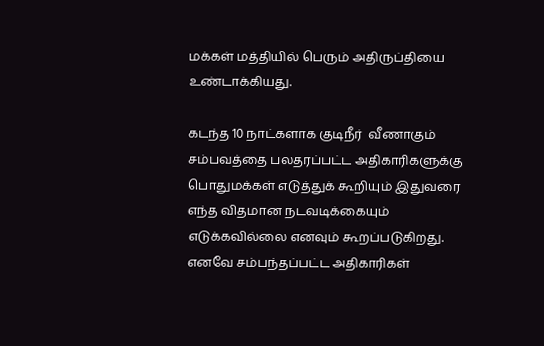மக்கள் மத்தியில் பெரும் அதிருப்தியை உண்டாக்கியது.

கடந்த 10 நாட்களாக குடிநீர்  வீணாகும் சம்பவத்தை பலதரப்பட்ட அதிகாரிகளுக்கு பொதுமக்கள் எடுத்துக் கூறியும் இதுவரை எந்த விதமான நடவடிக்கையும் எடுக்கவில்லை எனவும் கூறப்படுகிறது. எனவே சம்பந்தப்பட்ட அதிகாரிகள்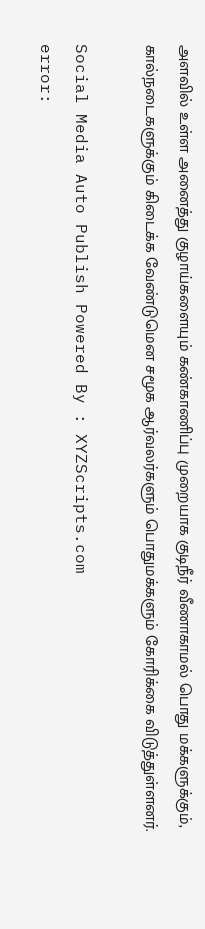அளவில் உள்ள அனைத்து குழாய்களையும் கண்காணிப்பு முறையாக குடிநீர் வீணாகாமல் பொது மக்களுக்கும், கால்நடைகளுக்கும் கிடைக்க வேண்டுமென சமூக ஆர்வலர்களும் பொதுமக்களும் கோரிக்கை விடுத்துள்ளனர்.

Social Media Auto Publish Powered By : XYZScripts.com
error: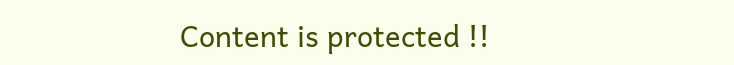Content is protected !!